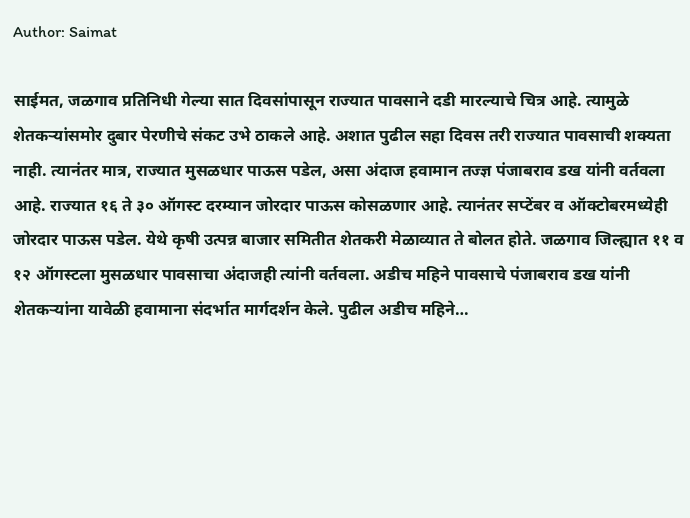Author: Saimat

साईमत, जळगाव प्रतिनिधी गेल्या सात दिवसांपासून राज्यात पावसाने दडी मारल्याचे चित्र आहे. त्यामुळे शेतकऱ्यांसमोर दुबार पेरणीचे संकट उभे ठाकले आहे. अशात पुढील सहा दिवस तरी राज्यात पावसाची शक्यता नाही. त्यानंतर मात्र, राज्यात मुसळधार पाऊस पडेल, असा अंदाज हवामान तज्ज्ञ पंजाबराव डख यांनी वर्तवला आहे. राज्यात १६ ते ३० ऑगस्ट दरम्यान जोरदार पाऊस कोसळणार आहे. त्यानंतर सप्टेंबर व ऑक्टोबरमध्येही जोरदार पाऊस पडेल. येथे कृषी उत्पन्न बाजार समितीत शेतकरी मेळाव्यात ते बोलत होते. जळगाव जिल्ह्यात ११ व १२ ऑगस्टला मुसळधार पावसाचा अंदाजही त्यांनी वर्तवला. अडीच महिने पावसाचे पंजाबराव डख यांनी शेतकऱ्यांना यावेळी हवामाना संदर्भात मार्गदर्शन केले. पुढील अडीच महिने…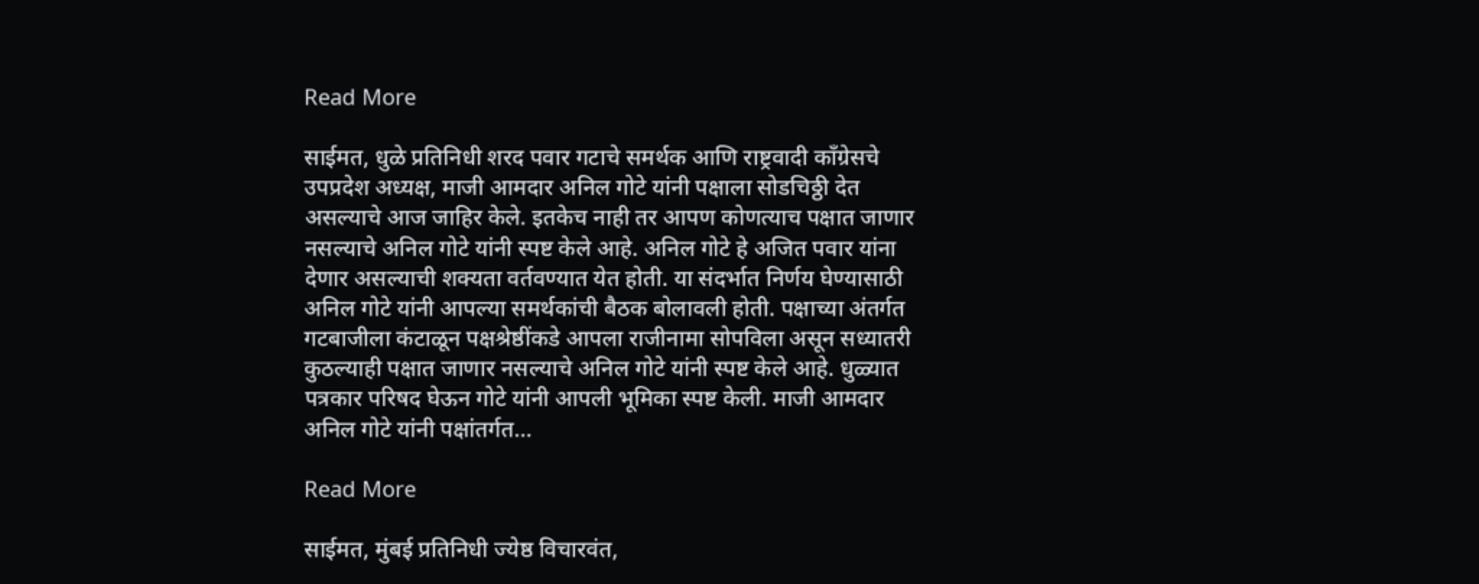Read More

साईमत, धुळे प्रतिनिधी शरद पवार गटाचे समर्थक आणि राष्ट्रवादी काँग्रेसचे उपप्रदेश अध्यक्ष, माजी आमदार अनिल गोटे यांनी पक्षाला सोडचिठ्ठी देत असल्याचे आज जाहिर केले. इतकेच नाही तर आपण कोणत्याच पक्षात जाणार नसल्याचे अनिल गोटे यांनी स्पष्ट केले आहे. अनिल गोटे हे अजित पवार यांना देणार असल्याची शक्यता वर्तवण्यात येत होती. या संदर्भात निर्णय घेण्यासाठी अनिल गोटे यांनी आपल्या समर्थकांची बैठक बोलावली होती. पक्षाच्या अंतर्गत गटबाजीला कंटाळून पक्षश्रेष्ठींकडे आपला राजीनामा सोपविला असून सध्यातरी कुठल्याही पक्षात जाणार नसल्याचे अनिल गोटे यांनी स्पष्ट केले आहे. धुळ्यात पत्रकार परिषद घेऊन गोटे यांनी आपली भूमिका स्पष्ट केली. माजी आमदार अनिल गोटे यांनी पक्षांतर्गत…

Read More

साईमत, मुंबई प्रतिनिधी ज्येष्ठ विचारवंत,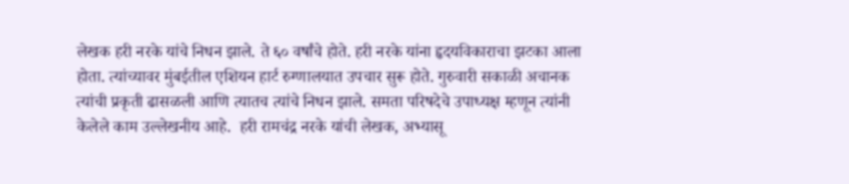लेखक हरी नरके यांचे निधन झाले. ते ६० वर्षांचे होते. हरी नरके यांना हृदयविकाराचा झटका आला होता. त्यांच्यावर मुंबईतील एशियन हार्ट रुग्णालयात उपचार सुरू होते. गुरुवारी सकाळी अचानक त्यांची प्रकृती ढासळली आणि त्यातच त्यांचे निधन झाले. समता परिषदेचे उपाध्यक्ष म्हणून त्यांनी केलेले काम उल्लेखनीय आहे.  हरी रामचंद्र नरके यांची लेखक, अभ्यासू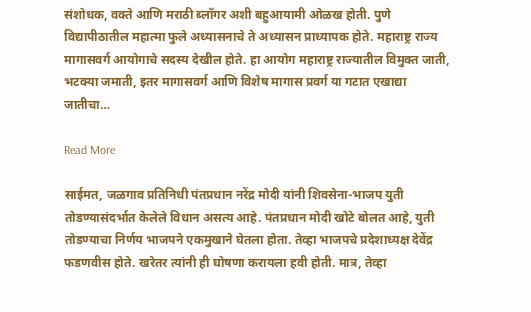संशोधक, वक्ते आणि मराठी ब्लॉगर अशी बहुआयामी ओळख होती. पुणे विद्यापीठातील महात्मा फुले अध्यासनाचे ते अध्यासन प्राध्यापक होते. महाराष्ट्र राज्य मागासवर्ग आयोगाचे सदस्य देखील होते. हा आयोग महाराष्ट्र राज्यातील विमुक्त जाती, भटक्या जमाती, इतर मागासवर्ग आणि विशेष मागास प्रवर्ग या गटात एखाद्या जातीचा…

Read More

साईमत, जळगाव प्रतिनिधी पंतप्रधान नरेंद्र मोदी यांनी शिवसेना-भाजप युती तोडण्यासंदर्भात केलेले विधान असत्य आहे. पंतप्रधान मोदी खोटे बोलत आहे, युती तोडण्याचा निर्णय भाजपने एकमुखाने घेतला होता. तेव्हा भाजपचे प्रदेशाध्यक्ष देवेंद्र फडणवीस होते. खरेतर त्यांनी ही घोषणा करायला हवी होती. मात्र, तेव्हा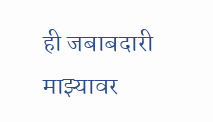ही जबाबदारी माझ्यावर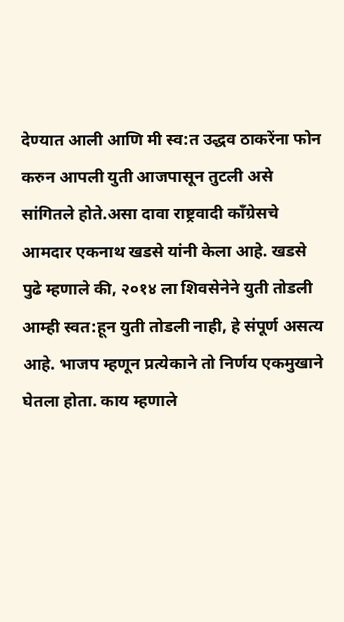देण्यात आली आणि मी स्व:त उद्धव ठाकरेंना फोन करुन आपली युती आजपासून तुटली असे सांगितले होते.असा दावा राष्ट्रवादी काँग्रेसचे आमदार एकनाथ खडसे यांनी केला आहे. खडसे पुढे म्हणाले की, २०१४ ला शिवसेनेने युती तोडली आम्ही स्वत:हून युती तोडली नाही, हे संपूर्ण असत्य आहे. भाजप म्हणून प्रत्येकाने तो निर्णय एकमुखाने घेतला होता. काय म्हणाले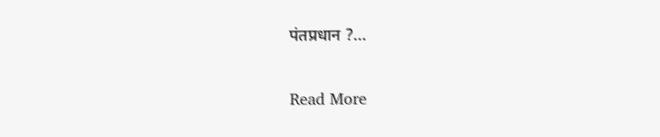पंतप्रधान ?…

Read More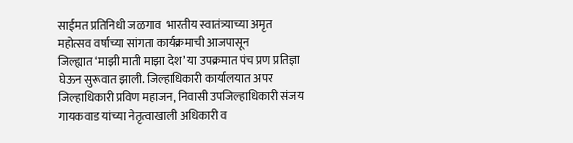साईमत प्रतिनिधी जळगाव  भारतीय स्वातंत्र्याच्या अमृत महोत्सव वर्षाच्या सांगता कार्यक्रमाची आजपासून जिल्ह्यात ‌‘माझी माती माझा देश‌’ या उपक्रमात पंच प्रण प्रतिज्ञा घेऊन सुरूवात झाली. जिल्हाधिकारी कार्यालयात अपर जिल्हाधिकारी प्रविण महाजन, निवासी उपजिल्हाधिकारी संजय गायकवाड यांच्या नेतृत्वाखाली अधिकारी व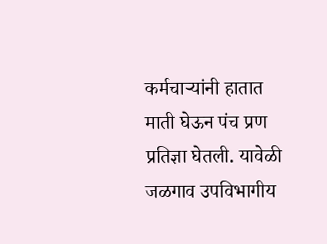कर्मचाऱ्यांनी हातात माती घेऊन पंच प्रण प्रतिज्ञा घेतली. यावेळी जळगाव उपविभागीय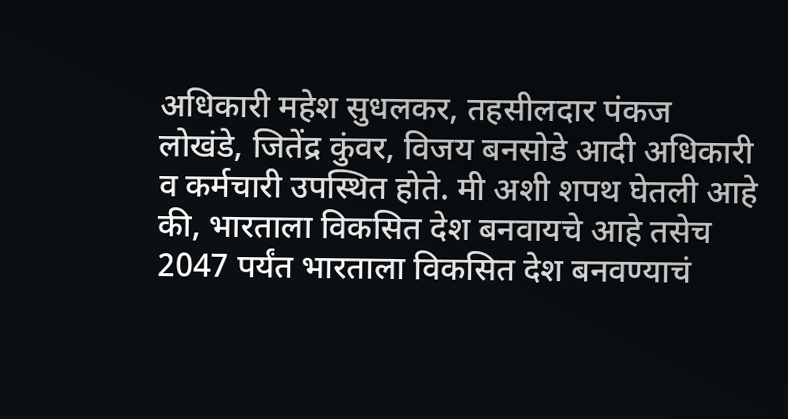अधिकारी महेश सुधलकर, तहसीलदार पंकज लोखंडे, जितेंद्र कुंवर, विजय बनसोडे आदी अधिकारी व कर्मचारी उपस्थित होते. मी अशी शपथ घेतली आहे की, भारताला विकसित देश बनवायचे आहे तसेच 2047 पर्यंत भारताला विकसित देश बनवण्याचं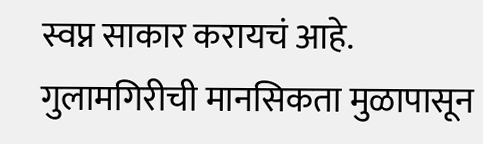स्वप्न साकार करायचं आहे. गुलामगिरीची मानसिकता मुळापासून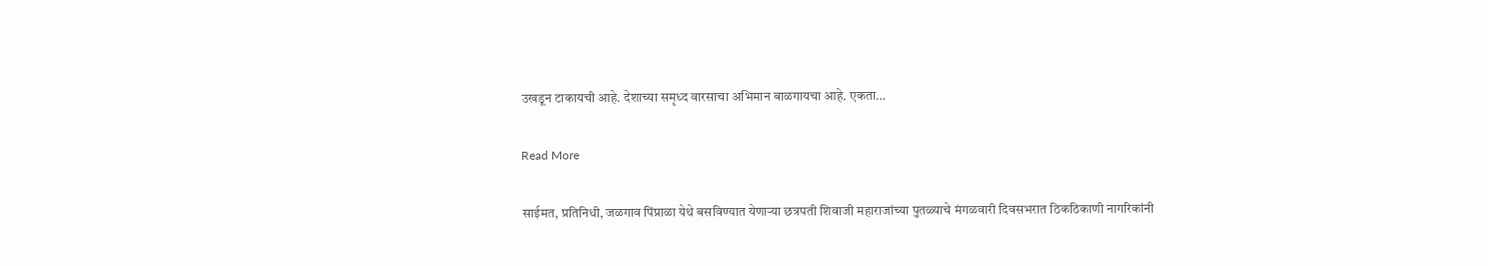उखडून टाकायची आहे. देशाच्या समृध्द वारसाचा अभिमान बाळगायचा आहे. एकता…

Read More

साईमत, प्रतिनिधी, जळगाव पिंप्राळा येथे बसविण्यात येणाऱ्या छत्रपती शिवाजी महाराजांच्या पुतळ्याचे मंगळवारी दिवसभरात ठिकठिकाणी नागरिकांनी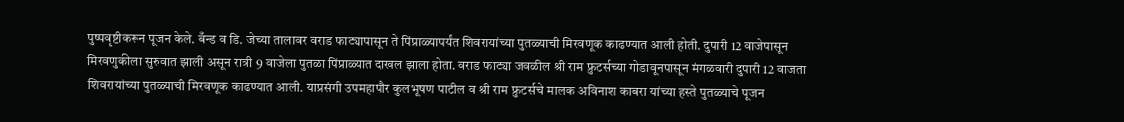पुष्पवृष्टीकरून पूजन केले. बँन्ड व डि. जेच्या तालावर वराड फाट्यापासून ते पिंप्राळ्यापर्यंत शिवरायांच्या पुतळ्याची मिरवणूक काढण्यात आली होती. दुपारी 12 वाजेपासून मिरवणुकीला सुरुवात झाली असून रात्री 9 वाजेला पुतळा पिंप्राळ्यात दाखल झाला होता. वराड फाट्या जवळील श्री राम फ्रुटर्सच्या गोडावूनपासून मंगळवारी दुपारी 12 वाजता शिवरायांच्या पुतळ्याची मिरवणूक काढण्यात आली. याप्रसंगी उपमहापौर कुलभूषण पाटील व श्री राम फ्रुटर्सचे मालक अविनाश काबरा यांच्या हस्ते पुतळ्याचे पूजन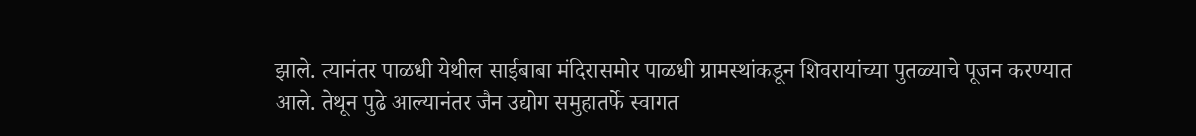झाले. त्यानंतर पाळधी येथील साईबाबा मंदिरासमोर पाळधी ग्रामस्थांकडून शिवरायांच्या पुतळ्याचे पूजन करण्यात आले. तेथून पुढे आल्यानंतर जैन उद्योग समुहातर्फे स्वागत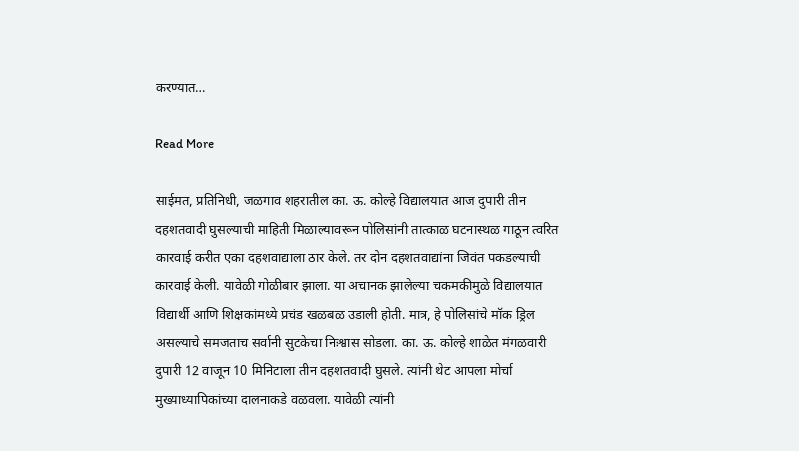करण्यात…

Read More

साईमत, प्रतिनिधी, जळगाव शहरातील का. ऊ. कोल्हे विद्यालयात आज दुपारी तीन दहशतवादी घुसल्याची माहिती मिळाल्यावरून पोलिसांनी तात्काळ घटनास्थळ गाठून त्वरित कारवाई करीत एका दहशवाद्याला ठार केले. तर दोन दहशतवाद्यांना जिवंत पकडल्याची कारवाई केली. यावेळी गोळीबार झाला. या अचानक झालेल्या चकमकीमुळे विद्यालयात विद्यार्थी आणि शिक्षकांमध्ये प्रचंड खळबळ उडाली होती. मात्र, हे पोलिसांचे मॉक ड्रिल असल्याचे समजताच सर्वानी सुटकेचा निःश्वास सोडला. का. ऊ. कोल्हे शाळेत मंगळवारी दुपारी 12 वाजून 10 मिनिटाला तीन दहशतवादी घुसले. त्यांनी थेट आपला मोर्चा मुख्याध्यापिकांच्या दालनाकडे वळवला. यावेळी त्यांनी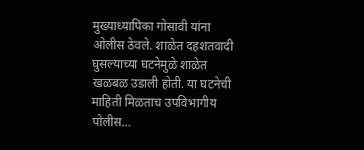मुख्याध्यापिका गोसावी यांना ओलीस ठेवले. शाळेत दहशतवादी घुसल्याच्या घटनेमुळे शाळेत खळबळ उडाली होती. या घटनेची माहिती मिळताच उपविभागीय पोलीस…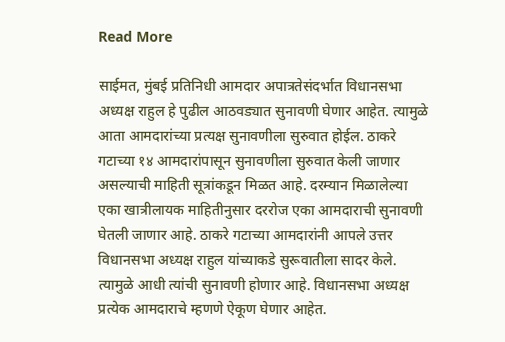Read More

साईमत, मुंबई प्रतिनिधी आमदार अपात्रतेसंदर्भात विधानसभा अध्यक्ष राहुल हे पुढील आठवड्यात सुनावणी घेणार आहेत. त्यामुळे आता आमदारांच्या प्रत्यक्ष सुनावणीला सुरुवात होईल. ठाकरे गटाच्या १४ आमदारांपासून सुनावणीला सुरुवात केली जाणार असल्याची माहिती सूत्रांकडून मिळत आहे. दरम्यान मिळालेल्या एका खात्रीलायक माहितीनुसार दररोज एका आमदाराची सुनावणी घेतली जाणार आहे. ठाकरे गटाच्या आमदारांनी आपले उत्तर विधानसभा अध्यक्ष राहुल यांच्याकडे सुरूवातीला सादर केले. त्यामुळे आधी त्यांची सुनावणी होणार आहे. विधानसभा अध्यक्ष प्रत्येक आमदाराचे म्हणणे ऐकूण घेणार आहेत.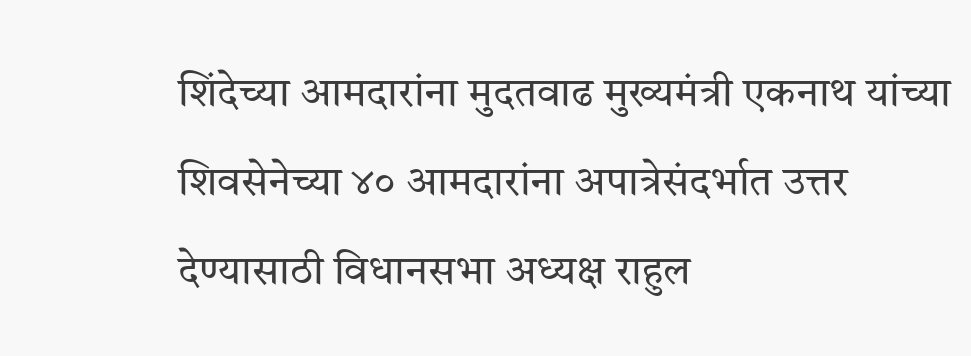शिंदेच्या आमदारांना मुदतवाढ मुख्यमंत्री एकनाथ यांच्या शिवसेनेच्या ४० आमदारांना अपात्रेसंदर्भात उत्तर देण्यासाठी विधानसभा अध्यक्ष राहुल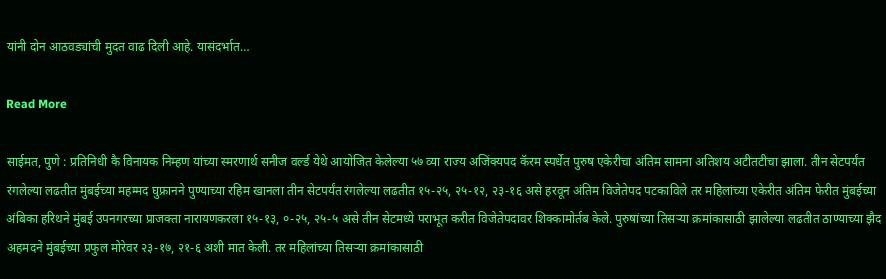यांनी दोन आठवड्यांची मुदत वाढ दिली आहे. यासंदर्भात…

Read More

साईमत, पुणे : प्रतिनिधी कै विनायक निम्हण यांच्या स्मरणार्थ सनीज वर्ल्ड येथे आयोजित केलेल्या ५७ व्या राज्य अजिंक्यपद कॅरम स्पर्धेत पुरुष एकेरीचा अंतिम सामना अतिशय अटीतटीचा झाला. तीन सेटपर्यंत रंगलेल्या लढतीत मुंबईच्या महम्मद घुफ्रानने पुण्याच्या रहिम खानला तीन सेटपर्यंत रंगलेल्या लढतीत १५-२५, २५-१२, २३-१६ असे हरवून अंतिम विजेतेपद पटकाविले तर महिलांच्या एकेरीत अंतिम फेरीत मुंबईच्या अंबिका हरिथने मुंबई उपनगरच्या प्राजक्ता नारायणकरला १५-१३, ०-२५, २५-५ असे तीन सेटमध्ये पराभूत करीत विजेतेपदावर शिक्कामोर्तब केले. पुरुषांच्या तिसऱ्या क्रमांकासाठी झालेल्या लढतीत ठाण्याच्या झैद अहमदने मुंबईच्या प्रफुल मोरेवर २३-१७, २१-६ अशी मात केली. तर महिलांच्या तिसऱ्या क्रमांकासाठी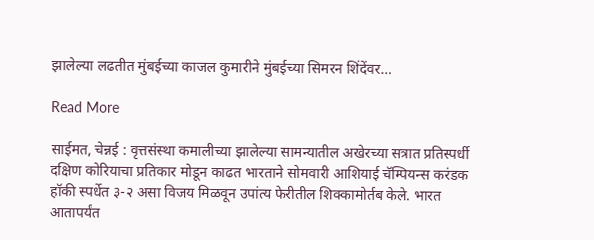झालेल्या लढतीत मुंबईच्या काजल कुमारीने मुंबईच्या सिमरन शिंदेंवर…

Read More

साईमत, चेन्नई : वृत्तसंस्था कमालीच्या झालेल्या सामन्यातील अखेरच्या सत्रात प्रतिस्पर्धी दक्षिण कोरियाचा प्रतिकार मोडून काढत भारताने सोमवारी आशियाई चॅम्पियन्स करंडक हॉकी स्पर्धेत ३-२ असा विजय मिळवून उपांत्य फेरीतील शिक्कामोर्तब केले. भारत आतापर्यंत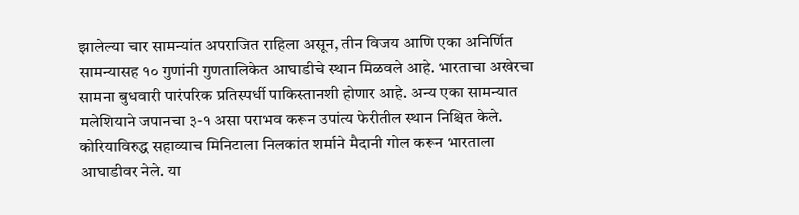झालेल्या चार सामन्यांत अपराजित राहिला असून, तीन विजय आणि एका अनिर्णित सामन्यासह १० गुणांनी गुणतालिकेत आघाडीचे स्थान मिळवले आहे. भारताचा अखेरचा सामना बुधवारी पारंपरिक प्रतिस्पर्धी पाकिस्तानशी होणार आहे. अन्य एका सामन्यात मलेशियाने जपानचा ३-१ असा पराभव करून उपांत्य फेरीतील स्थान निश्चित केले. कोरियाविरुद्ध सहाव्याच मिनिटाला निलकांत शर्माने मैदानी गोल करून भारताला आघाडीवर नेले. या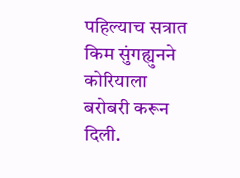पहिल्याच सत्रात किम सुंगह्युनने कोरियाला बरोबरी करून दिली.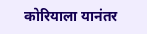कोरियाला यानंतर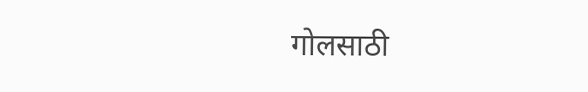गोलसाठी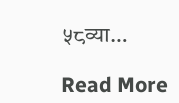५८व्या…

Read More